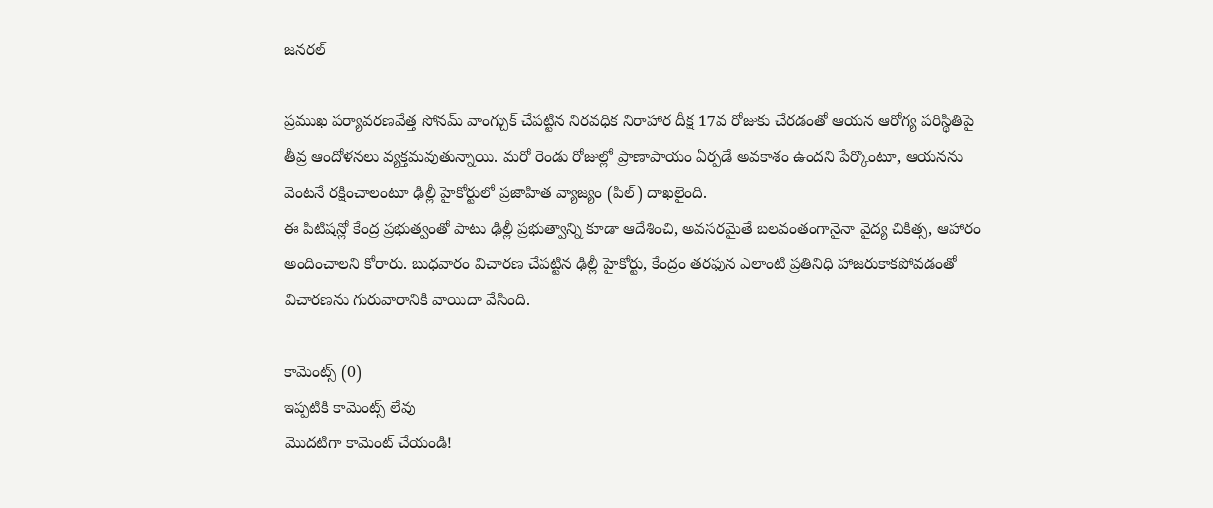జనరల్

ప్రముఖ పర్యావరణవేత్త సోనమ్ వాంగ్చుక్ చేపట్టిన నిరవధిక నిరాహార దీక్ష 17వ రోజుకు చేరడంతో ఆయన ఆరోగ్య పరిస్థితిపై తీవ్ర ఆందోళనలు వ్యక్తమవుతున్నాయి. మరో రెండు రోజుల్లో ప్రాణాపాయం ఏర్పడే అవకాశం ఉందని పేర్కొంటూ, ఆయనను వెంటనే రక్షించాలంటూ ఢిల్లీ హైకోర్టులో ప్రజాహిత వ్యాజ్యం (పిల్) దాఖలైంది.
ఈ పిటిషన్లో కేంద్ర ప్రభుత్వంతో పాటు ఢిల్లీ ప్రభుత్వాన్ని కూడా ఆదేశించి, అవసరమైతే బలవంతంగానైనా వైద్య చికిత్స, ఆహారం అందించాలని కోరారు. బుధవారం విచారణ చేపట్టిన ఢిల్లీ హైకోర్టు, కేంద్రం తరఫున ఎలాంటి ప్రతినిధి హాజరుకాకపోవడంతో విచారణను గురువారానికి వాయిదా వేసింది.

కామెంట్స్ (0)
ఇప్పటికి కామెంట్స్ లేవు
మొదటిగా కామెంట్ చేయండి!